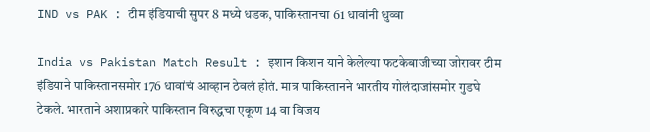IND vs PAK : टीम इंडियाची सुपर 8 मध्ये धडक, पाकिस्तानचा 61 धावांनी धुव्वा

India vs Pakistan Match Result : इशान किशन याने केलेल्या फटकेबाजीच्या जोरावर टीम इंडियाने पाकिस्तानसमोर 176 धावांचं आव्हान ठेवलं होतं. मात्र पाकिस्तानने भारतीय गोलंदाजांसमोर गुडघे टेकले. भारताने अशाप्रकारे पाकिस्तान विरुद्धचा एकूण 14 वा विजय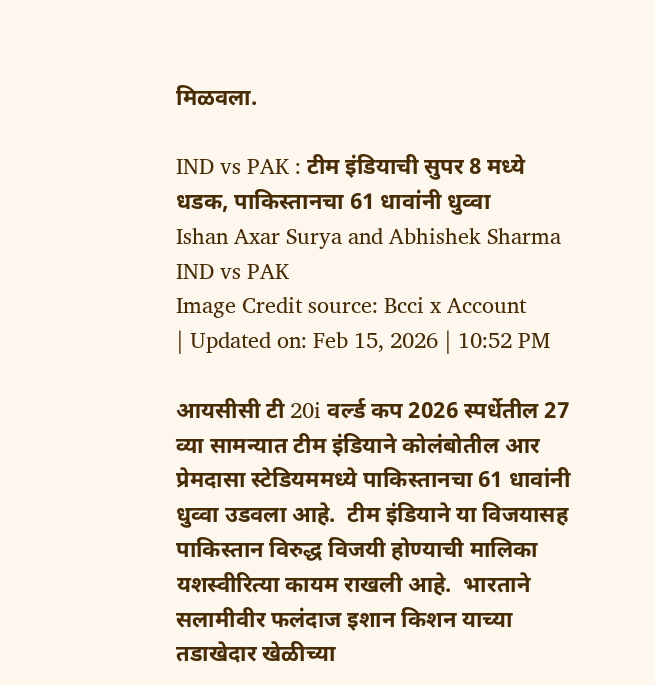मिळवला.

IND vs PAK : टीम इंडियाची सुपर 8 मध्ये धडक, पाकिस्तानचा 61 धावांनी धुव्वा
Ishan Axar Surya and Abhishek Sharma IND vs PAK
Image Credit source: Bcci x Account
| Updated on: Feb 15, 2026 | 10:52 PM

आयसीसी टी 20i वर्ल्ड कप 2026 स्पर्धेतील 27 व्या सामन्यात टीम इंडियाने कोलंबोतील आर प्रेमदासा स्टेडियममध्ये पाकिस्तानचा 61 धावांनी धुव्वा उडवला आहे.  टीम इंडियाने या विजयासह पाकिस्तान विरुद्ध विजयी होण्याची मालिका यशस्वीरित्या कायम राखली आहे.  भारताने सलामीवीर फलंदाज इशान किशन याच्या तडाखेदार खेळीच्या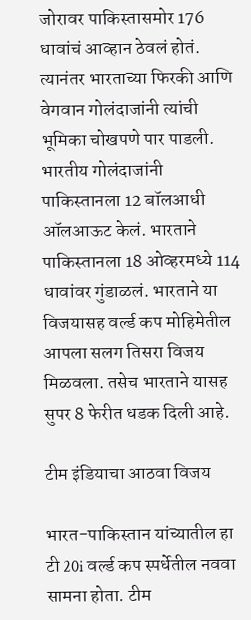जोरावर पाकिस्तासमोर 176 धावांचं आव्हान ठेवलं होतं.  त्यानंतर भारताच्या फिरकी आणि वेगवान गोलंदाजांनी त्यांची भूमिका चोखपणे पार पाडली. भारतीय गोलंदाजांनी पाकिस्तानला 12 बॉलआधी ऑलआऊट केलं. भारताने पाकिस्तानला 18 ओव्हरमध्ये 114 धावांवर गुंडाळलं. भारताने या विजयासह वर्ल्ड कप मोहिमेतील आपला सलग तिसरा विजय मिळवला. तसेच भारताने यासह सुपर 8 फेरीत धडक दिली आहे.

टीम इंडियाचा आठवा विजय

भारत-पाकिस्तान यांच्यातील हा टी 20i वर्ल्ड कप स्पर्धेतील नववा सामना होता. टीम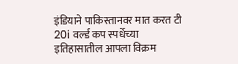इंडियाने पाकिस्तानवर मात करत टी 20i वर्ल्ड कप स्पर्धेच्या इतिहासातील आपला विक्रम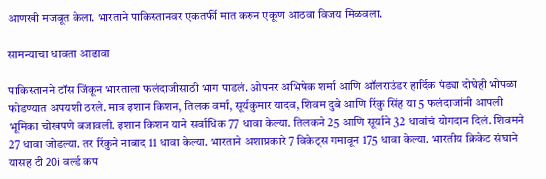आणखी मजबूत केला. भारताने पाकिस्तानवर एकतर्फी मात करुन एकूण आठवा विजय मिळवला.

सामन्याचा धावता आढावा

पाकिस्तानने टॉस जिंकून भारताला फलंदाजीसाठी भाग पाडलं. ओपनर अभिषेक शर्मा आणि ऑलराउंडर हार्दिक पंड्या दोघेही भोपळा फोडण्यात अपयशी ठरले. मात्र इशान किशन, तिलक वर्मा, सूर्यकुमार यादव, शिवम दुबे आणि रिंकु सिंह या 5 फलंदाजांनी आपली भूमिका चोखपणे बजावली. इशान किशन याने सर्वाधिक 77 धावा केल्या. तिलकने 25 आणि सूर्याने 32 धावांचं योगदान दिलं. शिवमने 27 धावा जोडल्या. तर रिंकुने नाबाद 11 धावा केल्या. भारताने अशाप्रकारे 7 विकेट्स गमावून 175 धावा केल्या. भारतीय क्रिकेट संघाने यासह टी 20i वर्ल्ड कप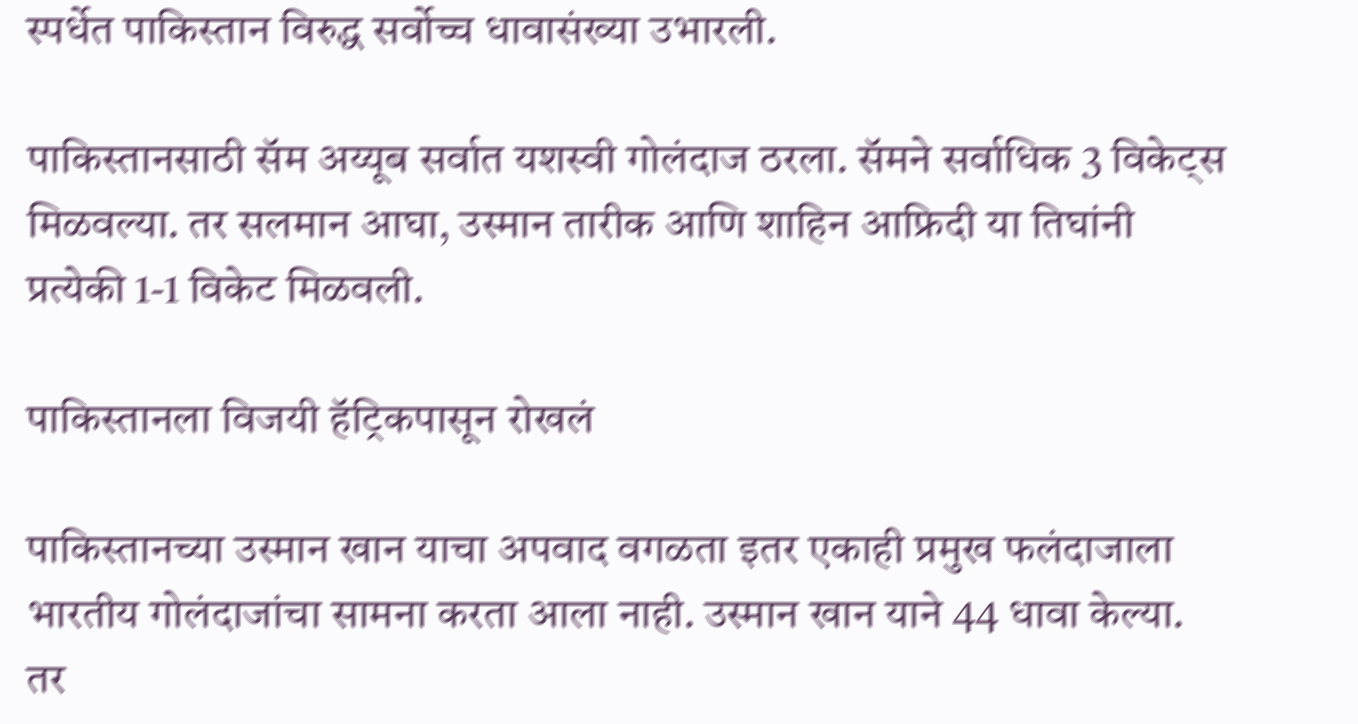स्पर्धेत पाकिस्तान विरुद्ध सर्वोच्च धावासंख्या उभारली.

पाकिस्तानसाठी सॅम अय्यूब सर्वात यशस्वी गोलंदाज ठरला. सॅमने सर्वाधिक 3 विकेट्स मिळवल्या. तर सलमान आघा, उस्मान तारीक आणि शाहिन आफ्रिदी या तिघांनी प्रत्येकी 1-1 विकेट मिळवली.

पाकिस्तानला विजयी हॅट्रिकपासून रोखलं

पाकिस्तानच्या उस्मान खान याचा अपवाद वगळता इतर एकाही प्रमुख फलंदाजाला भारतीय गोलंदाजांचा सामना करता आला नाही. उस्मान खान याने 44 धावा केल्या. तर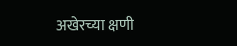अखेरच्या क्षणी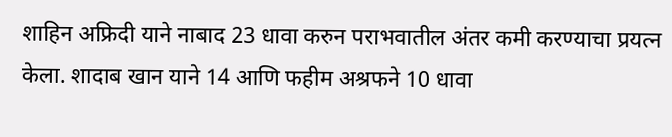शाहिन अफ्रिदी याने नाबाद 23 धावा करुन पराभवातील अंतर कमी करण्याचा प्रयत्न केला. शादाब खान याने 14 आणि फहीम अश्रफने 10 धावा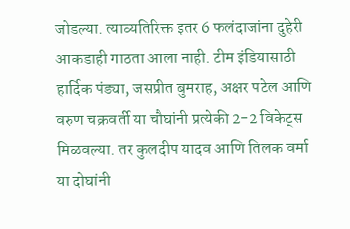जोडल्या. त्याव्यतिरिक्त इतर 6 फलंदाजांना दुहेरी आकडाही गाठता आला नाही. टीम इंडियासाठी हार्दिक पंड्या, जसप्रीत बुमराह, अक्षर पटेल आणि वरुण चक्रवर्ती या चौघांनी प्रत्येकी 2-2 विकेट्स मिळवल्या. तर कुलदीप यादव आणि तिलक वर्मा या दोघांनी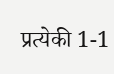प्रत्येकी 1-1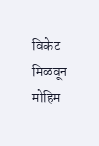विकेट मिळवून मोहिम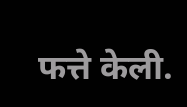फत्ते केली.